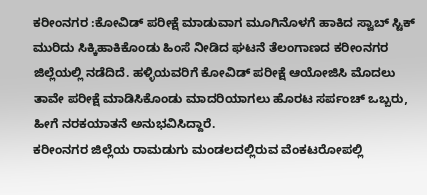ಕರೀಂನಗರ :ಕೋವಿಡ್ ಪರೀಕ್ಷೆ ಮಾಡುವಾಗ ಮೂಗಿನೊಳಗೆ ಹಾಕಿದ ಸ್ವಾಬ್ ಸ್ಟಿಕ್ ಮುರಿದು ಸಿಕ್ಕಿಹಾಕಿಕೊಂಡು ಹಿಂಸೆ ನೀಡಿದ ಘಟನೆ ತೆಲಂಗಾಣದ ಕರೀಂನಗರ ಜಿಲ್ಲೆಯಲ್ಲಿ ನಡೆದಿದೆ. ಹಳ್ಳಿಯವರಿಗೆ ಕೋವಿಡ್ ಪರೀಕ್ಷೆ ಆಯೋಜಿಸಿ ಮೊದಲು ತಾವೇ ಪರೀಕ್ಷೆ ಮಾಡಿಸಿಕೊಂಡು ಮಾದರಿಯಾಗಲು ಹೊರಟ ಸರ್ಪಂಚ್ ಒಬ್ಬರು, ಹೀಗೆ ನರಕಯಾತನೆ ಅನುಭವಿಸಿದ್ದಾರೆ.
ಕರೀಂನಗರ ಜಿಲ್ಲೆಯ ರಾಮಡುಗು ಮಂಡಲದಲ್ಲಿರುವ ವೆಂಕಟರೋಪಲ್ಲಿ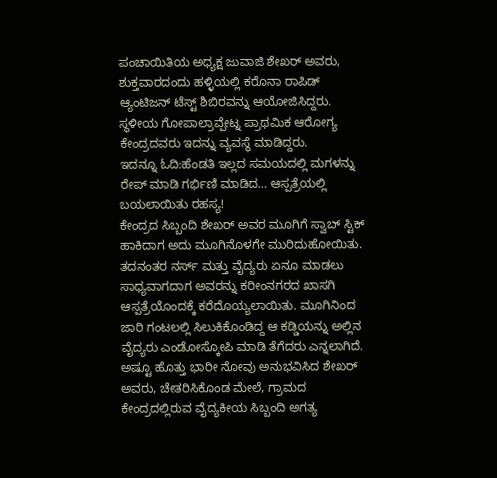ಪಂಚಾಯಿತಿಯ ಅಧ್ಯಕ್ಷ ಜುವಾಜಿ ಶೇಖರ್ ಅವರು, ಶುಕ್ತವಾರದಂದು ಹಳ್ಳಿಯಲ್ಲಿ ಕರೊನಾ ರಾಪಿಡ್ ಆ್ಯಂಟಿಜನ್ ಟೆಸ್ಟ್ ಶಿಬಿರವನ್ನು ಆಯೋಜಿಸಿದ್ದರು. ಸ್ಥಳೀಯ ಗೋಪಾಲ್ರಾವ್ಪೇಟ್ನ ಪ್ರಾಥಮಿಕ ಆರೋಗ್ಯ ಕೇಂದ್ರದವರು ಇದನ್ನು ವ್ಯವಸ್ಥೆ ಮಾಡಿದ್ದರು.
ಇದನ್ನೂ ಓದಿ:ಹೆಂಡತಿ ಇಲ್ಲದ ಸಮಯದಲ್ಲಿ ಮಗಳನ್ನು ರೇಪ್ ಮಾಡಿ ಗರ್ಭಿಣಿ ಮಾಡಿದ… ಆಸ್ಪತ್ರೆಯಲ್ಲಿ ಬಯಲಾಯಿತು ರಹಸ್ಯ!
ಕೇಂದ್ರದ ಸಿಬ್ಬಂದಿ ಶೇಖರ್ ಅವರ ಮೂಗಿಗೆ ಸ್ವಾಬ್ ಸ್ಟಿಕ್ ಹಾಕಿದಾಗ ಅದು ಮೂಗಿನೊಳಗೇ ಮುರಿದುಹೋಯಿತು. ತದನಂತರ ನರ್ಸ್ ಮತ್ತು ವೈದ್ಯರು ಏನೂ ಮಾಡಲು ಸಾಧ್ಯವಾಗದಾಗ ಅವರನ್ನು ಕರೀಂನಗರದ ಖಾಸಗಿ ಆಸ್ಪತ್ರೆಯೊಂದಕ್ಕೆ ಕರೆದೊಯ್ಯಲಾಯಿತು. ಮೂಗಿನಿಂದ ಜಾರಿ ಗಂಟಲಲ್ಲಿ ಸಿಲುಕಿಕೊಂಡಿದ್ದ ಆ ಕಡ್ಡಿಯನ್ನು ಅಲ್ಲಿನ ವೈದ್ಯರು ಎಂಡೋಸ್ಕೋಪಿ ಮಾಡಿ ತೆಗೆದರು ಎನ್ನಲಾಗಿದೆ.
ಅಷ್ಟೂ ಹೊತ್ತು ಭಾರೀ ನೋವು ಅನುಭವಿಸಿದ ಶೇಖರ್ ಅವರು, ಚೇತರಿಸಿಕೊಂಡ ಮೇಲೆ, ಗ್ರಾಮದ ಕೇಂದ್ರದಲ್ಲಿರುವ ವೈದ್ಯಕೀಯ ಸಿಬ್ಬಂದಿ ಅಗತ್ಯ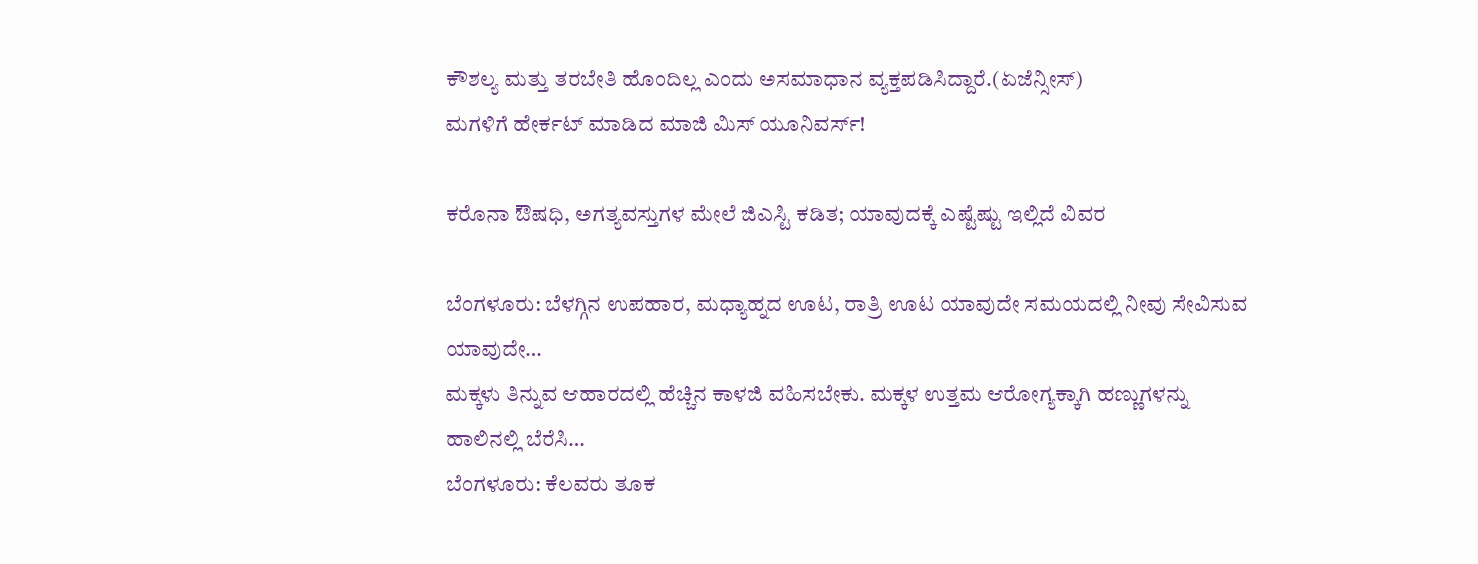ಕೌಶಲ್ಯ ಮತ್ತು ತರಬೇತಿ ಹೊಂದಿಲ್ಲ ಎಂದು ಅಸಮಾಧಾನ ವ್ಯಕ್ತಪಡಿಸಿದ್ದಾರೆ.(ಏಜೆನ್ಸೀಸ್)
ಮಗಳಿಗೆ ಹೇರ್ಕಟ್ ಮಾಡಿದ ಮಾಜಿ ಮಿಸ್ ಯೂನಿವರ್ಸ್!

ಕರೊನಾ ಔಷಧಿ, ಅಗತ್ಯವಸ್ತುಗಳ ಮೇಲೆ ಜಿಎಸ್ಟಿ ಕಡಿತ; ಯಾವುದಕ್ಕೆ ಎಷ್ಟೆಷ್ಟು ಇಲ್ಲಿದೆ ವಿವರ

ಬೆಂಗಳೂರು: ಬೆಳಗ್ಗಿನ ಉಪಹಾರ, ಮಧ್ಯಾಹ್ನದ ಊಟ, ರಾತ್ರಿ ಊಟ ಯಾವುದೇ ಸಮಯದಲ್ಲಿ ನೀವು ಸೇವಿಸುವ ಯಾವುದೇ…
ಮಕ್ಕಳು ತಿನ್ನುವ ಆಹಾರದಲ್ಲಿ ಹೆಚ್ಚಿನ ಕಾಳಜಿ ವಹಿಸಬೇಕು. ಮಕ್ಕಳ ಉತ್ತಮ ಆರೋಗ್ಯಕ್ಕಾಗಿ ಹಣ್ಣುಗಳನ್ನು ಹಾಲಿನಲ್ಲಿ ಬೆರೆಸಿ…
ಬೆಂಗಳೂರು: ಕೆಲವರು ತೂಕ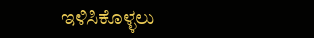ಇಳಿಸಿಕೊಳ್ಳಲು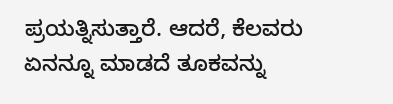ಪ್ರಯತ್ನಿಸುತ್ತಾರೆ. ಆದರೆ, ಕೆಲವರು ಏನನ್ನೂ ಮಾಡದೆ ತೂಕವನ್ನು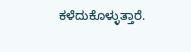ಕಳೆದುಕೊಳ್ಳುತ್ತಾರೆ.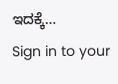ಇದಕ್ಕೆ…
Sign in to your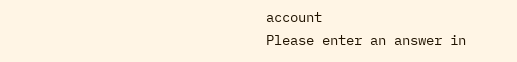account
Please enter an answer in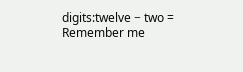digits:twelve − two =
Remember me